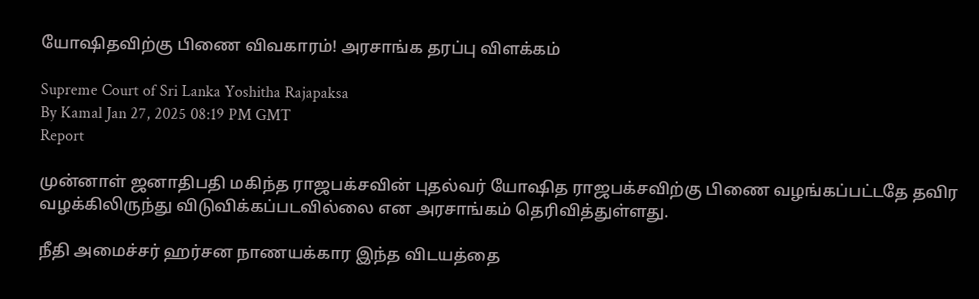யோஷிதவிற்கு பிணை விவகாரம்! அரசாங்க தரப்பு விளக்கம்

Supreme Court of Sri Lanka Yoshitha Rajapaksa
By Kamal Jan 27, 2025 08:19 PM GMT
Report

முன்னாள் ஜனாதிபதி மகிந்த ராஜபக்சவின் புதல்வர் யோஷித ராஜபக்சவிற்கு பிணை வழங்கப்பட்டதே தவிர வழக்கிலிருந்து விடுவிக்கப்படவில்லை என அரசாங்கம் தெரிவித்துள்ளது.

நீதி அமைச்சர் ஹர்சன நாணயக்கார இந்த விடயத்தை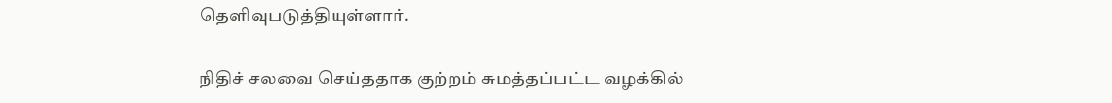தெளிவுபடுத்தியுள்ளார்.

நிதிச் சலவை செய்ததாக குற்றம் சுமத்தப்பட்ட வழக்கில்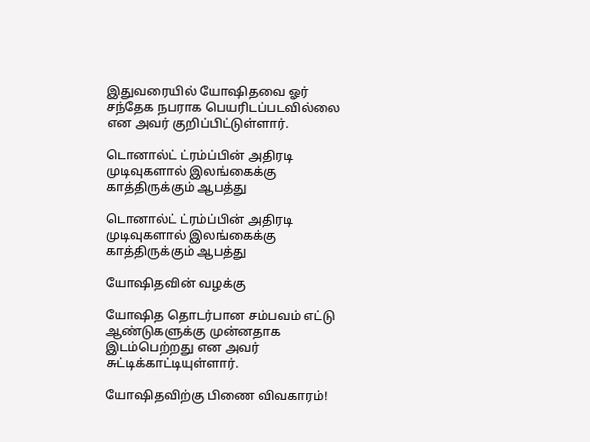இதுவரையில் யோஷிதவை ஓர் சந்தேக நபராக பெயரிடப்படவில்லை என அவர் குறிப்பிட்டுள்ளார்.

டொனால்ட் ட்ரம்ப்பின் அதிரடி முடிவுகளால் இலங்கைக்கு காத்திருக்கும் ஆபத்து

டொனால்ட் ட்ரம்ப்பின் அதிரடி முடிவுகளால் இலங்கைக்கு காத்திருக்கும் ஆபத்து

யோஷிதவின் வழக்கு

யோஷித தொடர்பான சம்பவம் எட்டு ஆண்டுகளுக்கு முன்னதாக இடம்பெற்றது என அவர் சுட்டிக்காட்டியுள்ளார்.

யோஷிதவிற்கு பிணை விவகாரம்!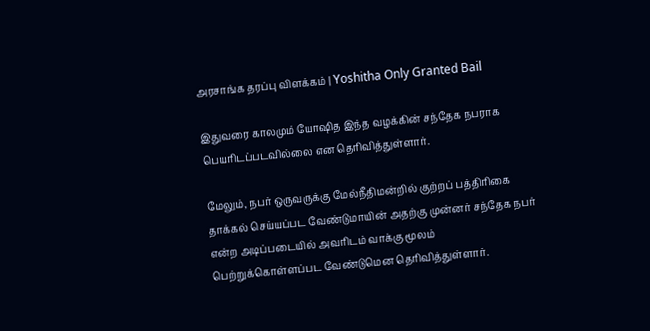அரசாங்க தரப்பு விளக்கம் | Yoshitha Only Granted Bail

இதுவரை காலமும் யோஷித இந்த வழக்கின் சந்தேக நபராக பெயரிடப்படவில்லை என தெரிவித்துள்ளார்.

மேலும், நபர் ஒருவருக்கு மேல்நீதிமன்றில் குற்றப் பத்திரிகை தாக்கல் செய்யப்பட வேண்டுமாயின் அதற்கு முன்னர் சந்தேக நபர் என்ற அடிப்படையில் அவரிடம் வாக்கு மூலம் பெற்றுக்கொள்ளப்பட வேண்டுமென தெரிவித்துள்ளார்.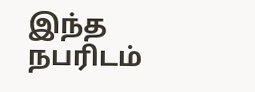இந்த நபரிடம்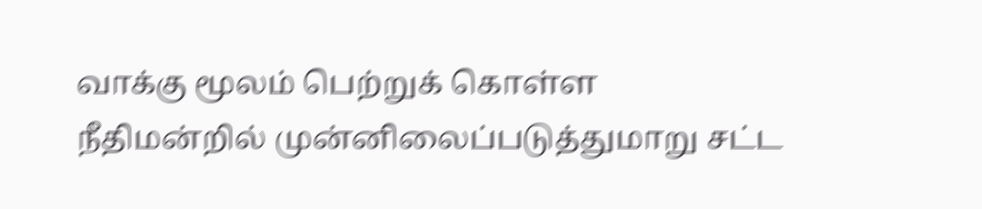வாக்கு மூலம் பெற்றுக் கொள்ள நீதிமன்றில் முன்னிலைப்படுத்துமாறு சட்ட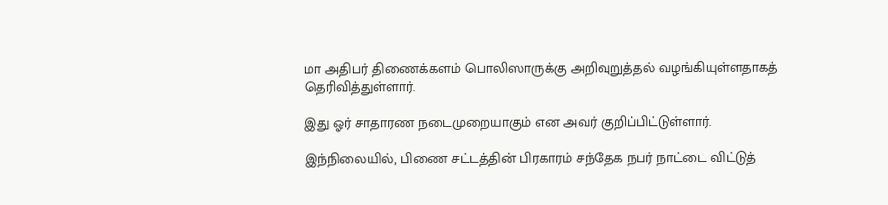மா அதிபர் திணைக்களம் பொலிஸாருக்கு அறிவுறுத்தல் வழங்கியுள்ளதாகத் தெரிவித்துள்ளார்.

இது ஓர் சாதாரண நடைமுறையாகும் என அவர் குறிப்பிட்டுள்ளார்.

இந்நிலையில், பிணை சட்டத்தின் பிரகாரம் சந்தேக நபர் நாட்டை விட்டுத்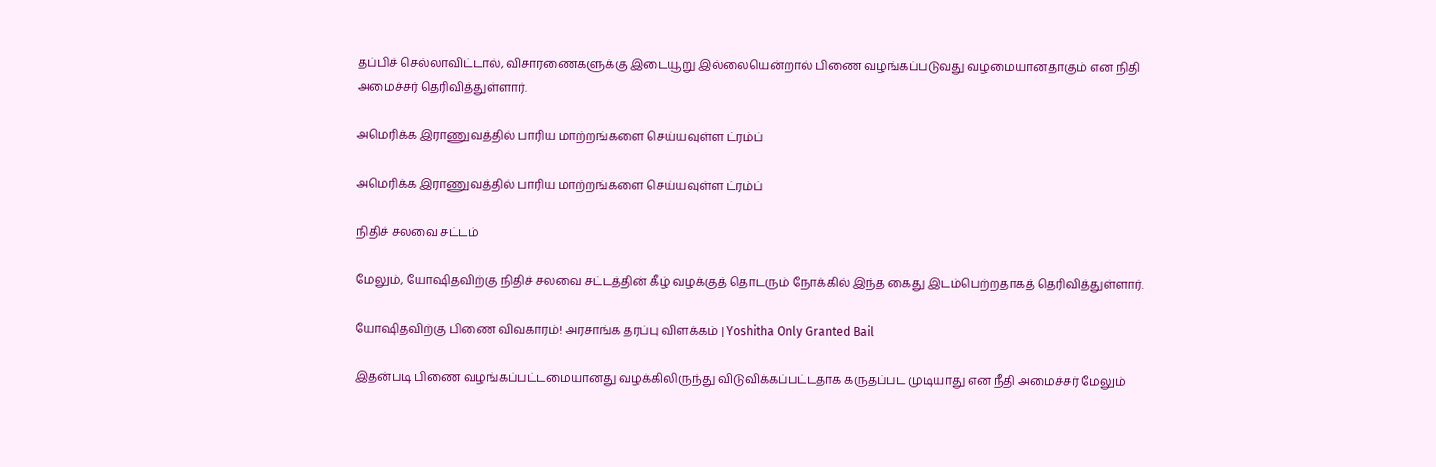தப்பிச் செல்லாவிட்டால், விசாரணைகளுக்கு இடையூறு இல்லையென்றால் பிணை வழங்கப்படுவது வழமையானதாகும் என நிதி அமைச்சர் தெரிவித்துள்ளார்.

அமெரிக்க இராணுவத்தில் பாரிய மாற்றங்களை செய்யவுள்ள ட்ரம்ப்

அமெரிக்க இராணுவத்தில் பாரிய மாற்றங்களை செய்யவுள்ள ட்ரம்ப்

நிதிச் சலவை சட்டம்

மேலும், யோஷிதவிற்கு நிதிச் சலவை சட்டத்தின் கீழ் வழக்குத் தொடரும் நோக்கில் இந்த கைது இடம்பெற்றதாகத் தெரிவித்துள்ளார்.

யோஷிதவிற்கு பிணை விவகாரம்! அரசாங்க தரப்பு விளக்கம் | Yoshitha Only Granted Bail

இதன்படி பிணை வழங்கப்பட்டமையானது வழக்கிலிருந்து விடுவிக்கப்பட்டதாக கருதப்பட முடியாது என நீதி அமைச்சர் மேலும்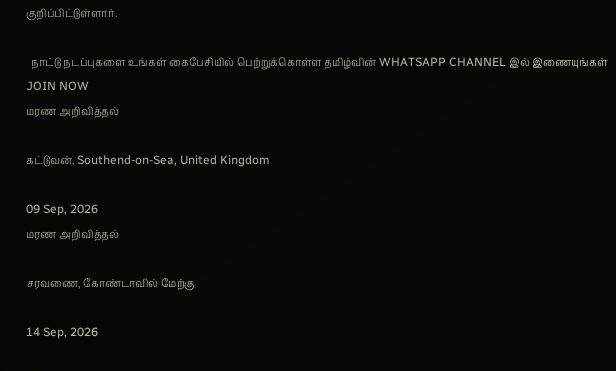குறிப்பிட்டுள்ளார்.

  நாட்டு நடப்புகளை உங்கள் கைபேசியில் பெற்றுக்கொள்ள தமிழ்வின் WHATSAPP CHANNEL இல் இணையுங்கள் JOIN NOW
மரண அறிவித்தல்

கட்டுவன், Southend-on-Sea, United Kingdom

09 Sep, 2026
மரண அறிவித்தல்

சரவணை, கோண்டாவில் மேற்கு

14 Sep, 2026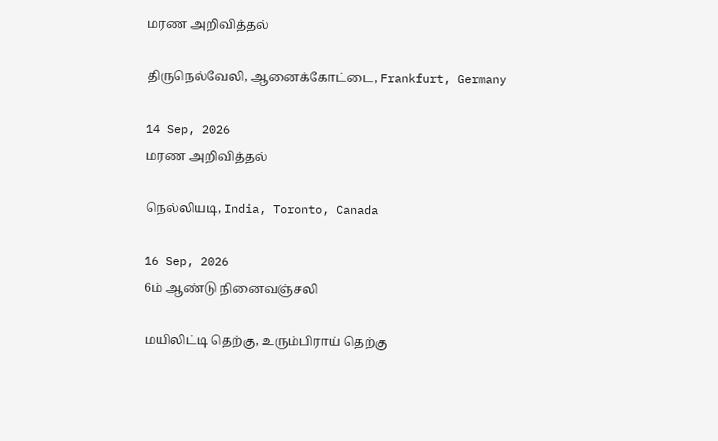மரண அறிவித்தல்

திருநெல்வேலி, ஆனைக்கோட்டை, Frankfurt, Germany

14 Sep, 2026
மரண அறிவித்தல்

நெல்லியடி, India, Toronto, Canada

16 Sep, 2026
6ம் ஆண்டு நினைவஞ்சலி

மயிலிட்டி தெற்கு, உரும்பிராய் தெற்கு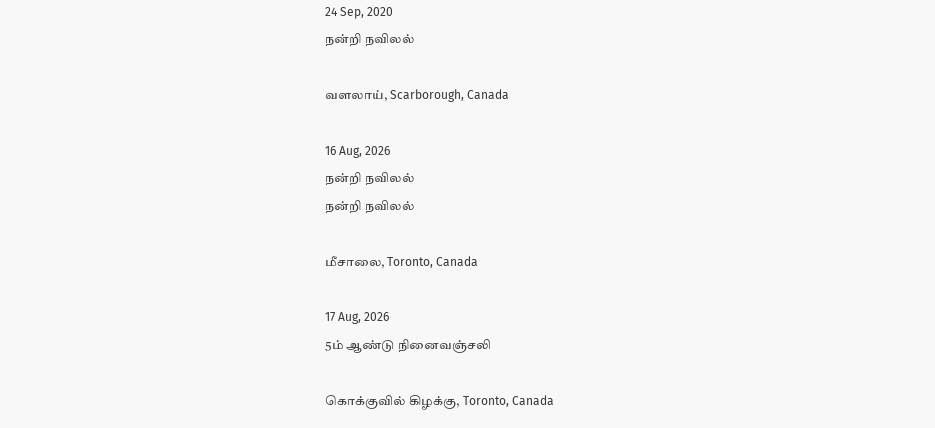24 Sep, 2020
நன்றி நவிலல்

வளலாய், Scarborough, Canada

16 Aug, 2026
நன்றி நவிலல்
நன்றி நவிலல்

மீசாலை, Toronto, Canada

17 Aug, 2026
5ம் ஆண்டு நினைவஞ்சலி

கொக்குவில் கிழக்கு, Toronto, Canada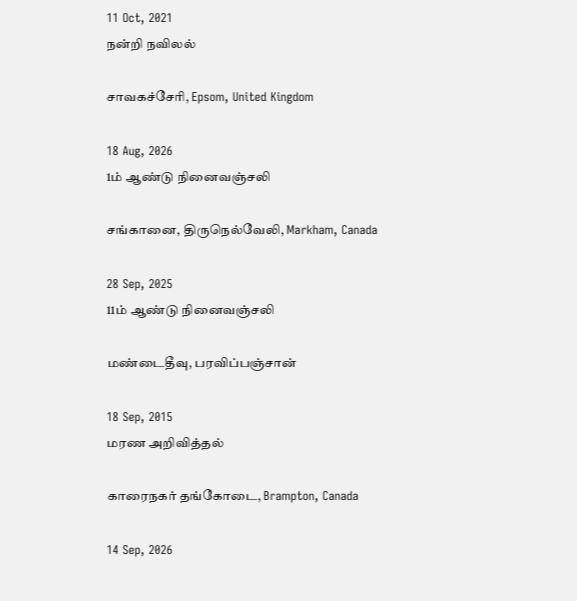11 Oct, 2021
நன்றி நவிலல்

சாவகச்சேரி, Epsom, United Kingdom

18 Aug, 2026
1ம் ஆண்டு நினைவஞ்சலி

சங்கானை, திருநெல்வேலி, Markham, Canada

28 Sep, 2025
11ம் ஆண்டு நினைவஞ்சலி

மண்டைதீவு, பரவிப்பஞ்சான்

18 Sep, 2015
மரண அறிவித்தல்

காரைநகர் தங்கோடை, Brampton, Canada

14 Sep, 2026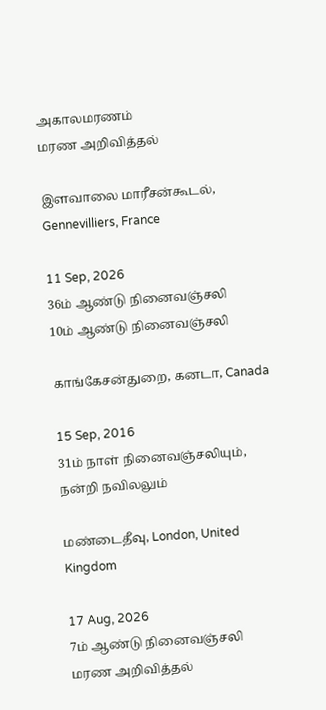அகாலமரணம்
மரண அறிவித்தல்

இளவாலை மாரீசன்கூடல், Gennevilliers, France

11 Sep, 2026
36ம் ஆண்டு நினைவஞ்சலி
10ம் ஆண்டு நினைவஞ்சலி

காங்கேசன்துறை, கனடா, Canada

15 Sep, 2016
31ம் நாள் நினைவஞ்சலியும், நன்றி நவிலலும்

மண்டைதீவு, London, United Kingdom

17 Aug, 2026
7ம் ஆண்டு நினைவஞ்சலி
மரண அறிவித்தல்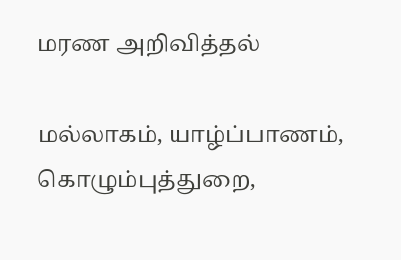மரண அறிவித்தல்

மல்லாகம், யாழ்ப்பாணம், கொழும்புத்துறை,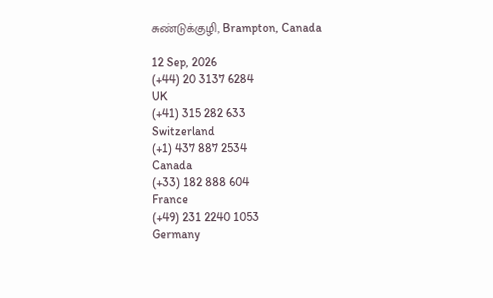சுண்டுக்குழி, Brampton, Canada

12 Sep, 2026
(+44) 20 3137 6284
UK
(+41) 315 282 633
Switzerland
(+1) 437 887 2534
Canada
(+33) 182 888 604
France
(+49) 231 2240 1053
Germany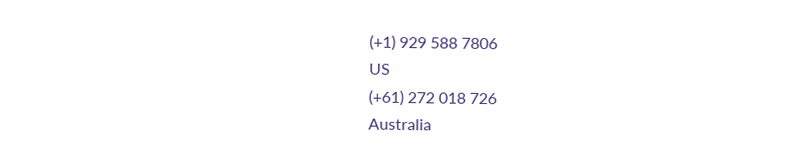(+1) 929 588 7806
US
(+61) 272 018 726
Australia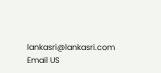lankasri@lankasri.com
Email US